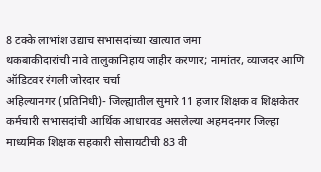8 टक्के लाभांश उद्याच सभासदांच्या खात्यात जमा
थकबाकीदारांची नावे तालुकानिहाय जाहीर करणार; नामांतर, व्याजदर आणि ऑडिटवर रंगली जोरदार चर्चा
अहिल्यानगर (प्रतिनिधी)- जिल्ह्यातील सुमारे 11 हजार शिक्षक व शिक्षकेतर कर्मचारी सभासदांची आर्थिक आधारवड असलेल्या अहमदनगर जिल्हा माध्यमिक शिक्षक सहकारी सोसायटीची 83 वी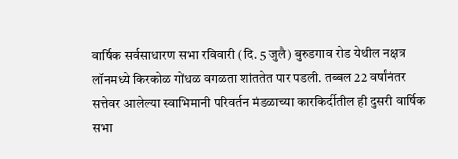वार्षिक सर्वसाधारण सभा रविवारी (दि. 5 जुलै) बुरुडगाव रोड येथील नक्षत्र लॉनमध्ये किरकोळ गोंधळ वगळता शांततेत पार पडली. तब्बल 22 वर्षांनंतर सत्तेवर आलेल्या स्वाभिमानी परिवर्तन मंडळाच्या कारकिर्दीतील ही दुसरी वार्षिक सभा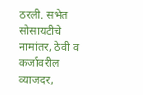ठरली. सभेत सोसायटीचे नामांतर, ठेवी व कर्जावरील व्याजदर,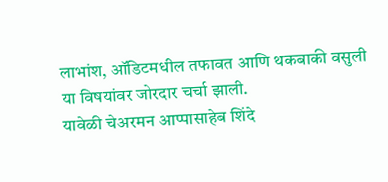लाभांश, ऑडिटमधील तफावत आणि थकबाकी वसुली या विषयांवर जोरदार चर्चा झाली.
यावेळी चेअरमन आप्पासाहेब शिंदे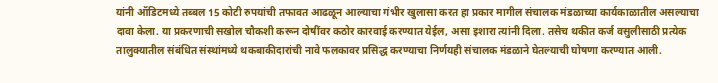यांनी ऑडिटमध्ये तब्बल 15 कोटी रुपयांची तफावत आढळून आल्याचा गंभीर खुलासा करत हा प्रकार मागील संचालक मंडळाच्या कार्यकाळातील असल्याचा दावा केला. या प्रकरणाची सखोल चौकशी करून दोषींवर कठोर कारवाई करण्यात येईल, असा इशारा त्यांनी दिला. तसेच थकीत कर्ज वसुलीसाठी प्रत्येक तालुक्यातील संबंधित संस्थांमध्ये थकबाकीदारांची नावे फलकावर प्रसिद्ध करण्याचा निर्णयही संचालक मंडळाने घेतल्याची घोषणा करण्यात आली.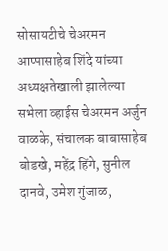सोसायटीचे चेअरमन आप्पासाहेब शिंदे यांच्या अध्यक्षतेखाली झालेल्या सभेला व्हाईस चेअरमन अर्जुन वाळके, संचालक बाबासाहेब बोडखे, महेंद्र हिंगे, सुनील दानवे, उमेश गुंजाळ,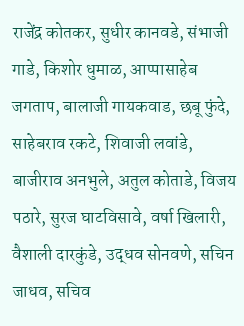राजेंद्र कोतकर, सुधीर कानवडे, संभाजी गाडे, किशोर धुमाळ, आप्पासाहेब जगताप, बालाजी गायकवाड, छबू फुंदे, साहेबराव रकटे, शिवाजी लवांडे, बाजीराव अनभुले, अतुल कोताडे, विजय पठारे, सुरज घाटविसावे, वर्षा खिलारी, वैशाली दारकुंडे, उद्धव सोनवणे, सचिन जाधव, सचिव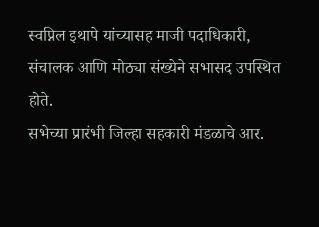स्वप्निल इथापे यांच्यासह माजी पदाधिकारी, संचालक आणि मोठ्या संख्येने सभासद उपस्थित होते.
सभेच्या प्रारंभी जिल्हा सहकारी मंडळाचे आर.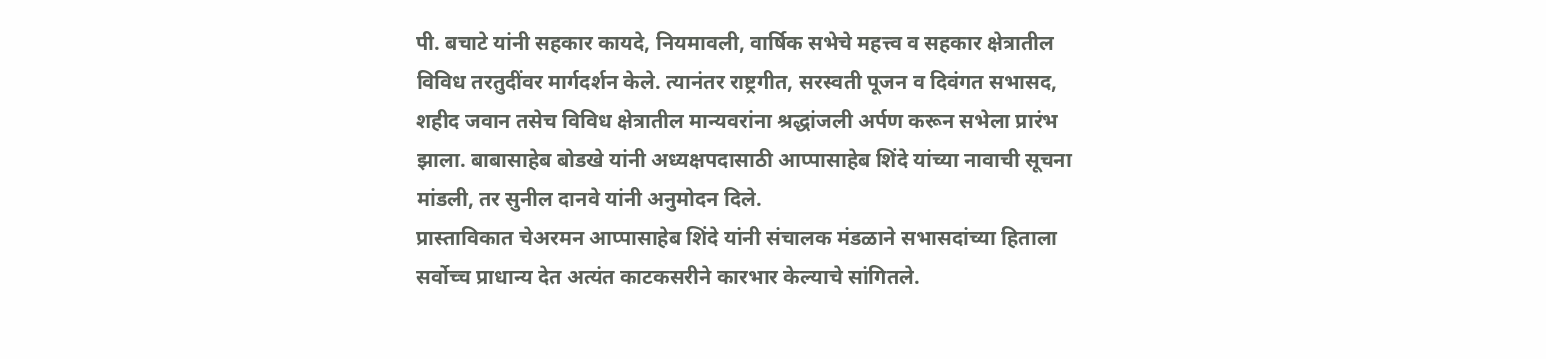पी. बचाटे यांनी सहकार कायदे, नियमावली, वार्षिक सभेचे महत्त्व व सहकार क्षेत्रातील विविध तरतुदींवर मार्गदर्शन केले. त्यानंतर राष्ट्रगीत, सरस्वती पूजन व दिवंगत सभासद, शहीद जवान तसेच विविध क्षेत्रातील मान्यवरांना श्रद्धांजली अर्पण करून सभेला प्रारंभ झाला. बाबासाहेब बोडखे यांनी अध्यक्षपदासाठी आप्पासाहेब शिंदे यांच्या नावाची सूचना मांडली, तर सुनील दानवे यांनी अनुमोदन दिले.
प्रास्ताविकात चेअरमन आप्पासाहेब शिंदे यांनी संचालक मंडळाने सभासदांच्या हिताला सर्वोच्च प्राधान्य देत अत्यंत काटकसरीने कारभार केल्याचे सांगितले.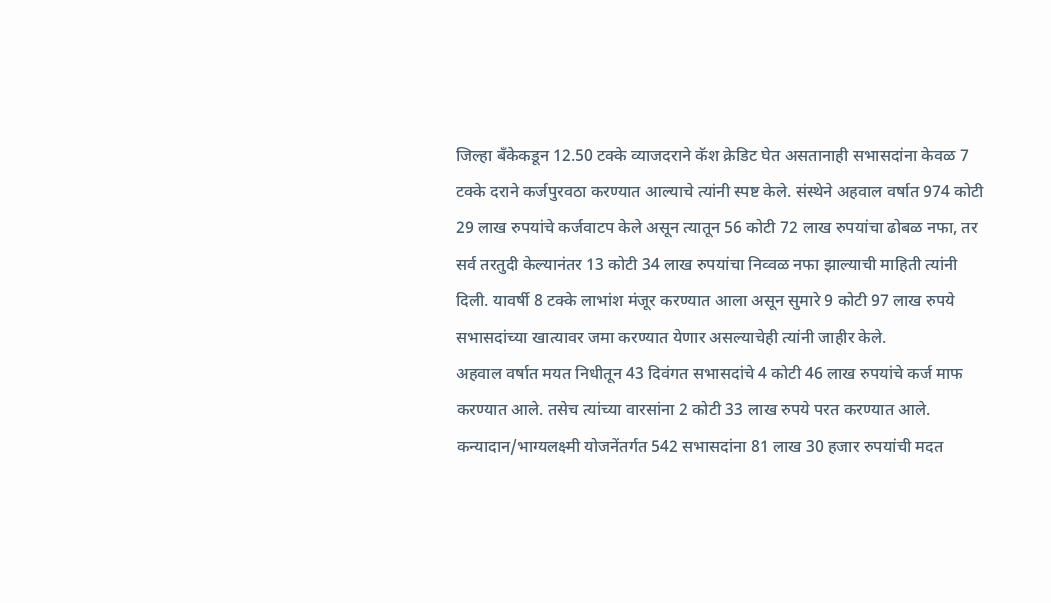जिल्हा बँकेकडून 12.50 टक्के व्याजदराने कॅश क्रेडिट घेत असतानाही सभासदांना केवळ 7 टक्के दराने कर्जपुरवठा करण्यात आल्याचे त्यांनी स्पष्ट केले. संस्थेने अहवाल वर्षात 974 कोटी 29 लाख रुपयांचे कर्जवाटप केले असून त्यातून 56 कोटी 72 लाख रुपयांचा ढोबळ नफा, तर सर्व तरतुदी केल्यानंतर 13 कोटी 34 लाख रुपयांचा निव्वळ नफा झाल्याची माहिती त्यांनी दिली. यावर्षी 8 टक्के लाभांश मंजूर करण्यात आला असून सुमारे 9 कोटी 97 लाख रुपये सभासदांच्या खात्यावर जमा करण्यात येणार असल्याचेही त्यांनी जाहीर केले.
अहवाल वर्षात मयत निधीतून 43 दिवंगत सभासदांचे 4 कोटी 46 लाख रुपयांचे कर्ज माफ करण्यात आले. तसेच त्यांच्या वारसांना 2 कोटी 33 लाख रुपये परत करण्यात आले. कन्यादान/भाग्यलक्ष्मी योजनेंतर्गत 542 सभासदांना 81 लाख 30 हजार रुपयांची मदत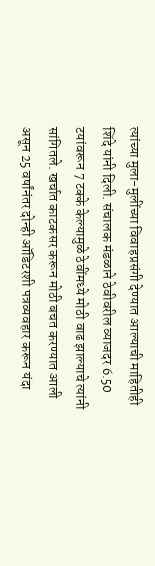त्यांच्या मुला-मुलींच्या विवाहप्रसंगी देण्यात आल्याची माहितीही शिंदे यांनी दिली. संचालक मंडळाने ठेवीवरील व्याजदर 6.50 टयांवरून 7 टक्के केल्यामुळे ठेवींमध्ये मोठी वाढ झाल्याचे त्यांनी सांगितले. खर्चात काटकसर करून मोठी बचत करण्यात आली असून 25 वर्षांनंतर दोन्ही ऑडिटरशी पत्रव्यवहार करून यंदा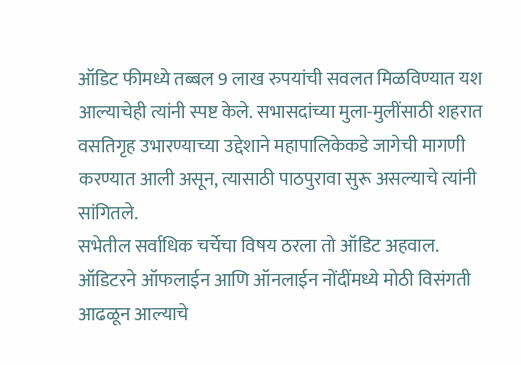ऑडिट फीमध्ये तब्बल 9 लाख रुपयांची सवलत मिळविण्यात यश आल्याचेही त्यांनी स्पष्ट केले. सभासदांच्या मुला-मुलींसाठी शहरात वसतिगृह उभारण्याच्या उद्देशाने महापालिकेकडे जागेची मागणी करण्यात आली असून, त्यासाठी पाठपुरावा सुरू असल्याचे त्यांनी सांगितले.
सभेतील सर्वाधिक चर्चेचा विषय ठरला तो ऑडिट अहवाल. ऑडिटरने ऑफलाईन आणि ऑनलाईन नोंदींमध्ये मोठी विसंगती आढळून आल्याचे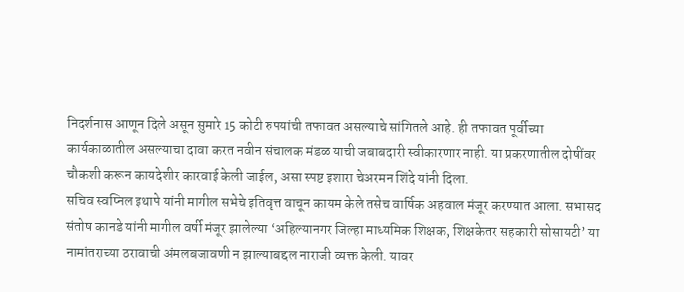निदर्शनास आणून दिले असून सुमारे 15 कोटी रुपयांची तफावत असल्याचे सांगितले आहे. ही तफावत पूर्वीच्या कार्यकाळातील असल्याचा दावा करत नवीन संचालक मंडळ याची जबाबदारी स्वीकारणार नाही. या प्रकरणातील दोषींवर चौकशी करून कायदेशीर कारवाई केली जाईल, असा स्पष्ट इशारा चेअरमन शिंदे यांनी दिला.
सचिव स्वप्निल इथापे यांनी मागील सभेचे इतिवृत्त वाचून कायम केले तसेच वार्षिक अहवाल मंजूर करण्यात आला. सभासद संतोष कानडे यांनी मागील वर्षी मंजूर झालेल्या ‘अहिल्यानगर जिल्हा माध्यमिक शिक्षक, शिक्षकेतर सहकारी सोसायटी’ या नामांतराच्या ठरावाची अंमलबजावणी न झाल्याबद्दल नाराजी व्यक्त केली. यावर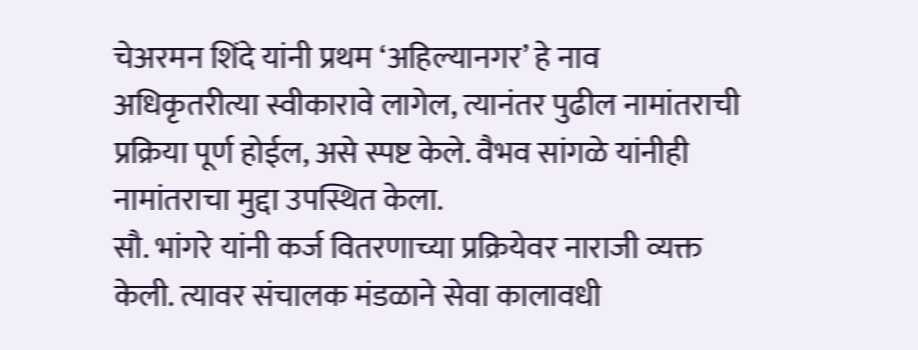चेअरमन शिंदे यांनी प्रथम ‘अहिल्यानगर’ हे नाव अधिकृतरीत्या स्वीकारावे लागेल, त्यानंतर पुढील नामांतराची प्रक्रिया पूर्ण होईल, असे स्पष्ट केले. वैभव सांगळे यांनीही नामांतराचा मुद्दा उपस्थित केला.
सौ. भांगरे यांनी कर्ज वितरणाच्या प्रक्रियेवर नाराजी व्यक्त केली. त्यावर संचालक मंडळाने सेवा कालावधी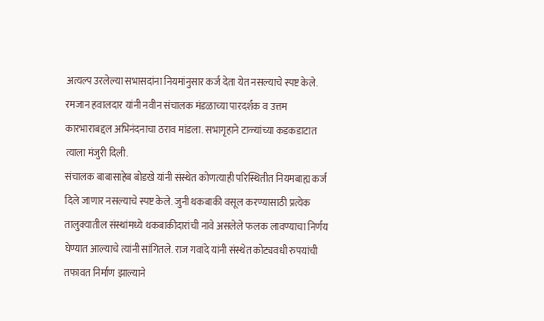अत्यल्प उरलेल्या सभासदांना नियमांनुसार कर्ज देता येत नसल्याचे स्पष्ट केले. रमजान हवालदार यांनी नवीन संचालक मंडळाच्या पारदर्शक व उत्तम कारभाराबद्दल अभिनंदनाचा ठराव मांडला. सभागृहाने टाळ्यांच्या कडकडाटात त्याला मंजुरी दिली.
संचालक बाबासाहेब बोडखे यांनी संस्थेत कोणत्याही परिस्थितीत नियमबाह्य कर्ज दिले जाणार नसल्याचे स्पष्ट केले. जुनी थकबाकी वसूल करण्यासाठी प्रत्येक तालुक्यातील संस्थांमध्ये थकबाकीदारांची नावे असलेले फलक लावण्याचा निर्णय घेण्यात आल्याचे त्यांनी सांगितले. राज गवांदे यांनी संस्थेत कोट्यवधी रुपयांची तफावत निर्माण झाल्याने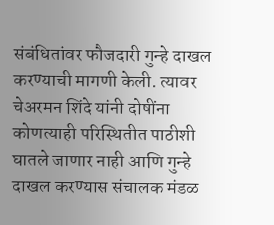संबंधितांवर फौजदारी गुन्हे दाखल करण्याची मागणी केली. त्यावर चेअरमन शिंदे यांनी दोषींना कोणत्याही परिस्थितीत पाठीशी घातले जाणार नाही आणि गुन्हे दाखल करण्यास संचालक मंडळ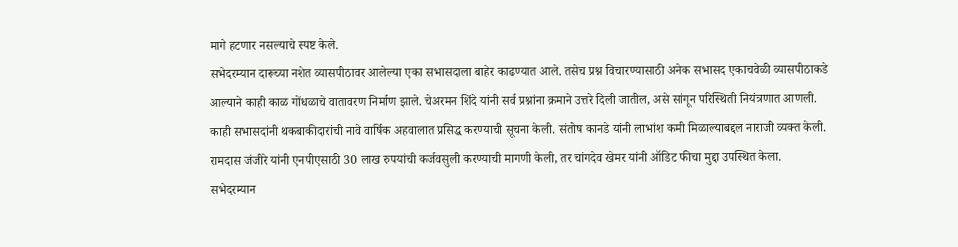मागे हटणार नसल्याचे स्पष्ट केले.
सभेदरम्यान दारूच्या नशेत व्यासपीठावर आलेल्या एका सभासदाला बाहेर काढण्यात आले. तसेच प्रश्न विचारण्यासाठी अनेक सभासद एकाचवेळी व्यासपीठाकडे आल्याने काही काळ गोंधळाचे वातावरण निर्माण झाले. चेअरमन शिंदे यांनी सर्व प्रश्नांना क्रमाने उत्तरे दिली जातील, असे सांगून परिस्थिती नियंत्रणात आणली. काही सभासदांनी थकबाकीदारांची नावे वार्षिक अहवालात प्रसिद्ध करण्याची सूचना केली. संतोष कानडे यांनी लाभांश कमी मिळाल्याबद्दल नाराजी व्यक्त केली. रामदास जंजीरे यांनी एनपीएसाठी 30 लाख रुपयांची कर्जवसुली करण्याची मागणी केली, तर चांगदेव खेमर यांनी ऑडिट फीचा मुद्दा उपस्थित केला.
सभेदरम्यान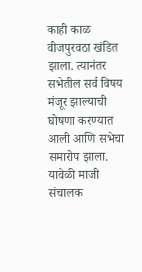काही काळ वीजपुरवठा खंडित झाला. त्यानंतर सभेतील सर्व विषय मंजूर झाल्याची घोषणा करण्यात आली आणि सभेचा समारोप झाला. यावेळी माजी संचालक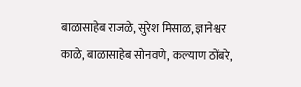बाळासाहेब राजळे, सुरेश मिसाळ, ज्ञानेश्वर काळे, बाळासाहेब सोनवणे, कल्याण ठोंबरे,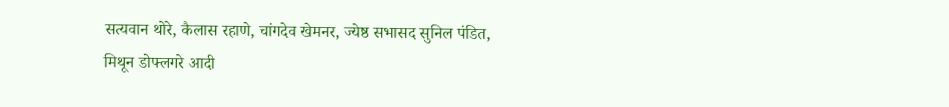सत्यवान थोरे, कैलास रहाणे, चांगदेव खेमनर, ज्येष्ठ सभासद सुनिल पंडित, मिथून डोफ्लगरे आदी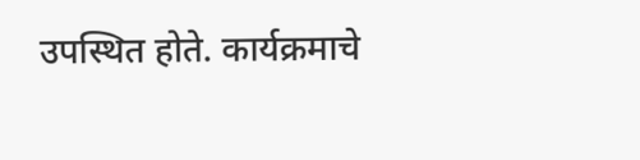उपस्थित होते. कार्यक्रमाचे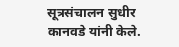सूत्रसंचालन सुधीर कानवडे यांनी केले.